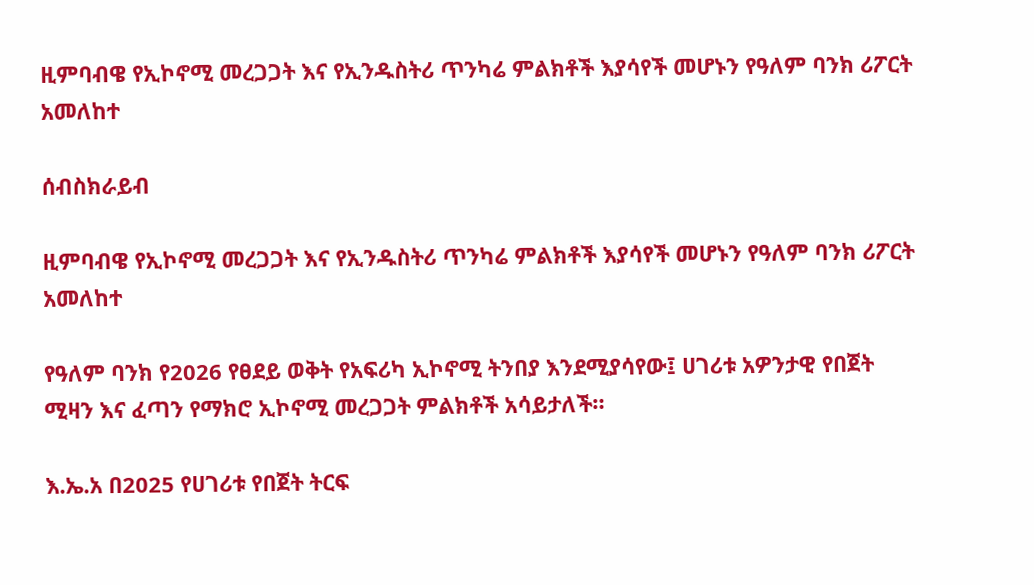ዚምባብዌ የኢኮኖሚ መረጋጋት እና የኢንዱስትሪ ጥንካሬ ምልክቶች እያሳየች መሆኑን የዓለም ባንክ ሪፖርት አመለከተ

ሰብስክራይብ

ዚምባብዌ የኢኮኖሚ መረጋጋት እና የኢንዱስትሪ ጥንካሬ ምልክቶች እያሳየች መሆኑን የዓለም ባንክ ሪፖርት አመለከተ

የዓለም ባንክ የ2026 የፀደይ ወቅት የአፍሪካ ኢኮኖሚ ትንበያ እንደሚያሳየው፤ ሀገሪቱ አዎንታዊ የበጀት ሚዛን እና ፈጣን የማክሮ ኢኮኖሚ መረጋጋት ምልክቶች አሳይታለች።

እ.ኤ.አ በ2025 የሀገሪቱ የበጀት ትርፍ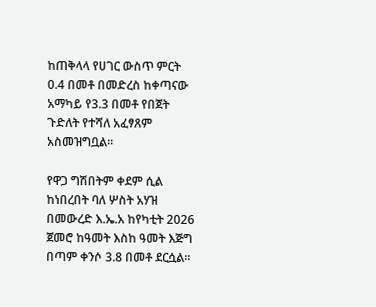ከጠቅላላ የሀገር ውስጥ ምርት 0.4 በመቶ በመድረስ ከቀጣናው አማካይ የ3.3 በመቶ የበጀት ጉድለት የተሻለ አፈፃጸም አስመዝግቧል።

የዋጋ ግሽበትም ቀደም ሲል ከነበረበት ባለ ሦስት አሃዝ በመውረድ እ.ኤ.አ ከየካቲት 2026 ጀመሮ ከዓመት እስከ ዓመት እጅግ በጣም ቀንሶ 3.8 በመቶ ደርሷል።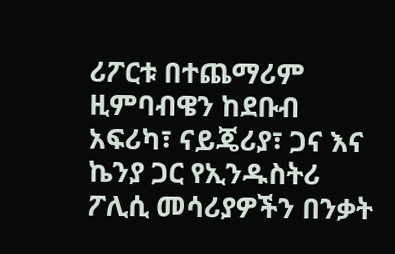ሪፖርቱ በተጨማሪም ዚምባብዌን ከደቡብ አፍሪካ፣ ናይጄሪያ፣ ጋና እና ኬንያ ጋር የኢንዱስትሪ ፖሊሲ መሳሪያዎችን በንቃት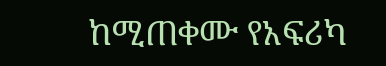ከሚጠቀሙ የአፍሪካ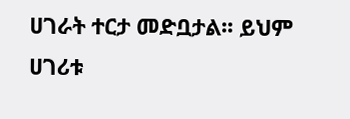ሀገራት ተርታ መድቧታል፡፡ ይህም ሀገሪቱ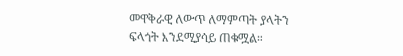መዋቅራዊ ለውጥ ለማምጣት ያላትን ፍላጎት እንደሚያሳይ ጠቁሟል።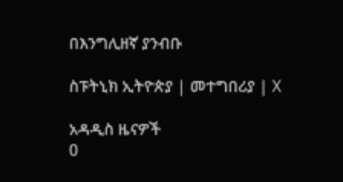በእንግሊዘኛ ያንብቡ

ስፑትኒክ ኢትዮጵያ | መተግበሪያ | X

አዳዲስ ዜናዎች
0